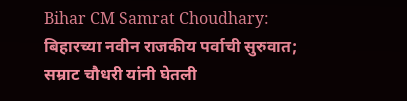Bihar CM Samrat Choudhary: बिहारच्या नवीन राजकीय पर्वाची सुरुवात; सम्राट चौधरी यांनी घेतली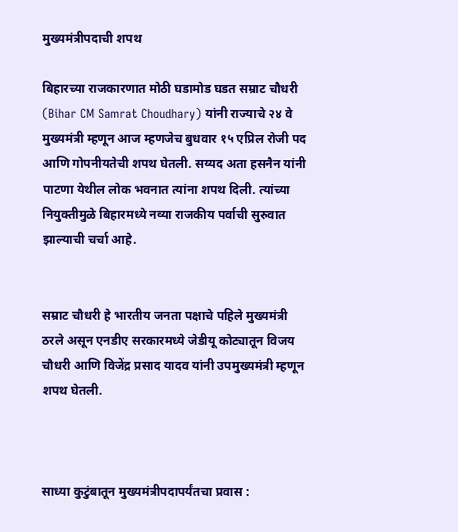मुख्यमंत्रीपदाची शपथ

बिहारच्या राजकारणात मोठी घडामोड घडत सम्राट चौधरी (Bihar CM Samrat Choudhary) यांनी राज्याचे २४ वे मुख्यमंत्री म्हणून आज म्हणजेच बुधवार १५ एप्रिल रोजी पद आणि गोपनीयतेची शपथ घेतली. सय्यद अता हसनैन यांनी पाटणा येथील लोक भवनात त्यांना शपथ दिली. त्यांच्या नियुक्तीमुळे बिहारमध्ये नव्या राजकीय पर्वाची सुरुवात झाल्याची चर्चा आहे.


सम्राट चौधरी हे भारतीय जनता पक्षाचे पहिले मुख्यमंत्री ठरले असून एनडीए सरकारमध्ये जेडीयू कोट्यातून विजय चौधरी आणि विजेंद्र प्रसाद यादव यांनी उपमुख्यमंत्री म्हणून शपथ घेतली.



साध्या कुटुंबातून मुख्यमंत्रीपदापर्यंतचा प्रवास :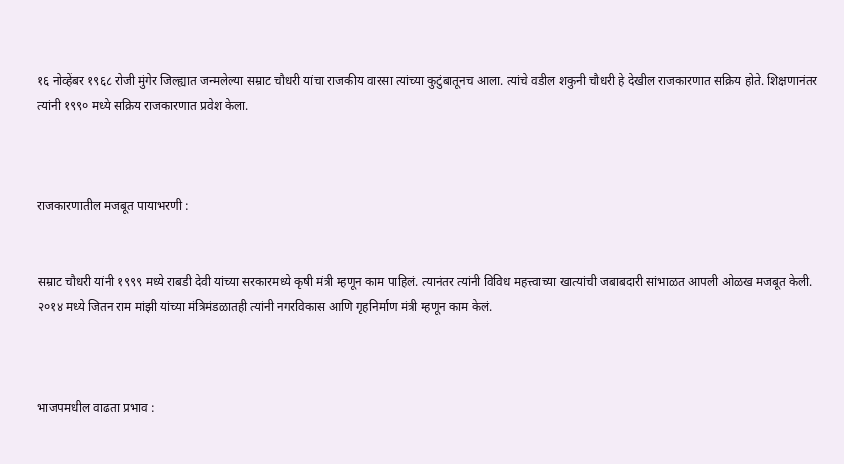१६ नोव्हेंबर १९६८ रोजी मुंगेर जिल्ह्यात जन्मलेल्या सम्राट चौधरी यांचा राजकीय वारसा त्यांच्या कुटुंबातूनच आला. त्यांचे वडील शकुनी चौधरी हे देखील राजकारणात सक्रिय होते. शिक्षणानंतर त्यांनी १९९० मध्ये सक्रिय राजकारणात प्रवेश केला.



राजकारणातील मजबूत पायाभरणी :


सम्राट चौधरी यांनी १९९९ मध्ये राबडी देवी यांच्या सरकारमध्ये कृषी मंत्री म्हणून काम पाहिलं. त्यानंतर त्यांनी विविध महत्त्वाच्या खात्यांची जबाबदारी सांभाळत आपली ओळख मजबूत केली. २०१४ मध्ये जितन राम मांझी यांच्या मंत्रिमंडळातही त्यांनी नगरविकास आणि गृहनिर्माण मंत्री म्हणून काम केलं.



भाजपमधील वाढता प्रभाव :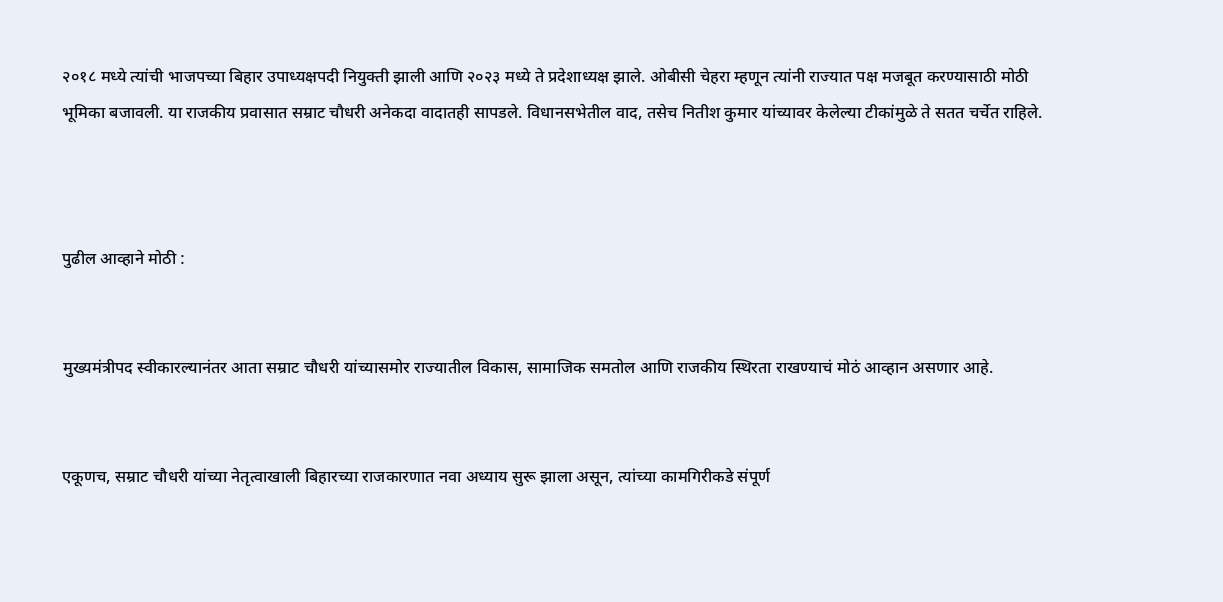२०१८ मध्ये त्यांची भाजपच्या बिहार उपाध्यक्षपदी नियुक्ती झाली आणि २०२३ मध्ये ते प्रदेशाध्यक्ष झाले. ओबीसी चेहरा म्हणून त्यांनी राज्यात पक्ष मजबूत करण्यासाठी मोठी भूमिका बजावली. या राजकीय प्रवासात सम्राट चौधरी अनेकदा वादातही सापडले. विधानसभेतील वाद, तसेच नितीश कुमार यांच्यावर केलेल्या टीकांमुळे ते सतत चर्चेत राहिले.



पुढील आव्हाने मोठी :


मुख्यमंत्रीपद स्वीकारल्यानंतर आता सम्राट चौधरी यांच्यासमोर राज्यातील विकास, सामाजिक समतोल आणि राजकीय स्थिरता राखण्याचं मोठं आव्हान असणार आहे.


एकूणच, सम्राट चौधरी यांच्या नेतृत्वाखाली बिहारच्या राजकारणात नवा अध्याय सुरू झाला असून, त्यांच्या कामगिरीकडे संपूर्ण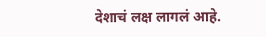देशाचं लक्ष लागलं आहे.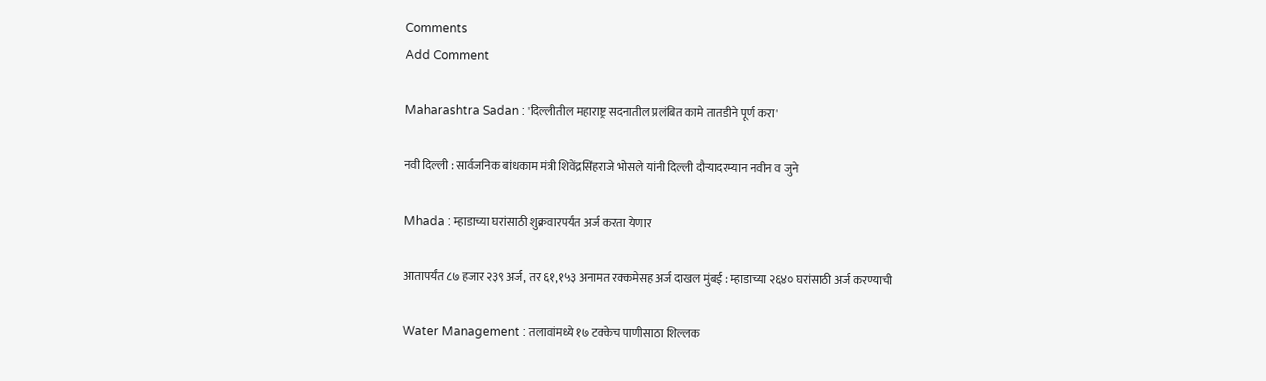Comments
Add Comment

Maharashtra Sadan : 'दिल्लीतील महाराष्ट्र सदनातील प्रलंबित कामे तातडीने पूर्ण करा'

नवी दिल्ली : सार्वजनिक बांधकाम मंत्री शिवेंद्रसिंहराजे भोसले यांनी दिल्ली दौऱ्यादरम्यान नवीन व जुने

Mhada : म्हाडाच्या घरांसाठी शुक्रवारपर्यंत अर्ज करता येणार

आतापर्यंत ८७ हजार २३९ अर्ज, तर ६१,१५३ अनामत रक्कमेसह अर्ज दाखल मुंबई : म्हाडाच्या २६४० घरांसाठी अर्ज करण्याची

Water Management : तलावांमध्ये १७ टक्केच पाणीसाठा शिल्लक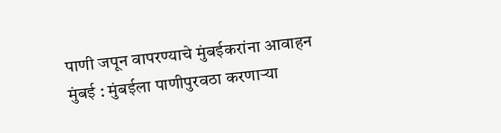पाणी जपून वापरण्याचे मुंबईकरांना आवाहन मुंबई : मुंबईला पाणीपुरवठा करणाऱ्या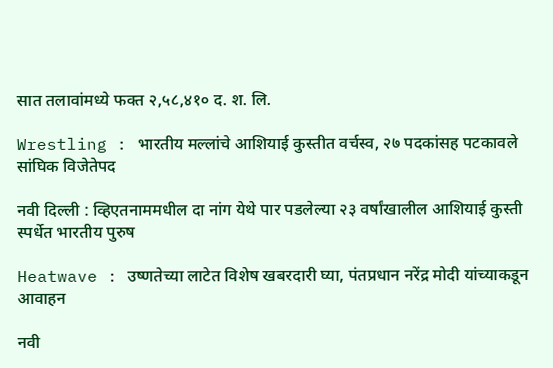सात तलावांमध्ये फक्त २,५८,४१० द. श. लि.

Wrestling : भारतीय मल्लांचे आशियाई कुस्तीत वर्चस्व, २७ पदकांसह पटकावले सांघिक विजेतेपद

नवी दिल्ली : व्हिएतनाममधील दा नांग येथे पार पडलेल्या २३ वर्षांखालील आशियाई कुस्ती स्पर्धेत भारतीय पुरुष

Heatwave : उष्णतेच्या लाटेत विशेष खबरदारी घ्या, पंतप्रधान नरेंद्र मोदी यांच्याकडून आवाहन

नवी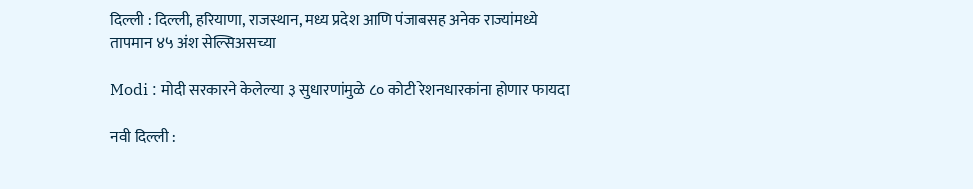दिल्ली : दिल्ली, हरियाणा, राजस्थान, मध्य प्रदेश आणि पंजाबसह अनेक राज्यांमध्ये तापमान ४५ अंश सेल्सिअसच्या

Modi : मोदी सरकारने केलेल्या ३ सुधारणांमुळे ८० कोटी रेशनधारकांना होणार फायदा

नवी दिल्ली :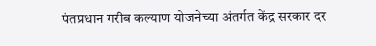पंतप्रधान गरीब कल्याण योजनेच्या अंतर्गत केंद्र सरकार दर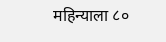महिन्याला ८०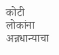कोटी लोकांना अन्नधान्याचा